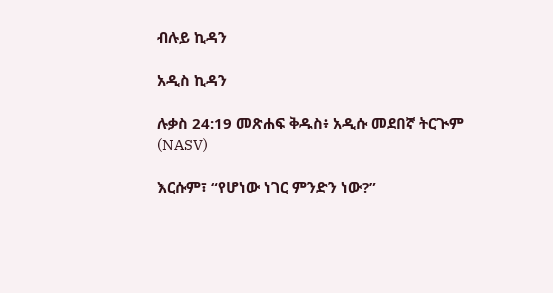ብሉይ ኪዳን

አዲስ ኪዳን

ሉቃስ 24:19 መጽሐፍ ቅዱስ፥ አዲሱ መደበኛ ትርጒም (NASV)

እርሱም፣ “የሆነው ነገር ምንድን ነው?”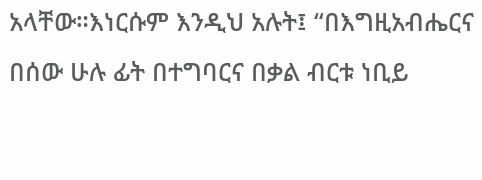አላቸው።እነርሱም እንዲህ አሉት፤ “በእግዚአብሔርና በሰው ሁሉ ፊት በተግባርና በቃል ብርቱ ነቢይ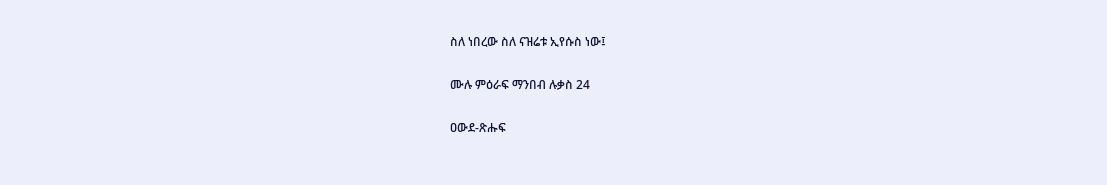ስለ ነበረው ስለ ናዝሬቱ ኢየሱስ ነው፤

ሙሉ ምዕራፍ ማንበብ ሉቃስ 24

ዐውደ-ጽሑፍ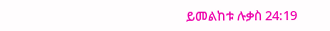ይመልከቱ ሉቃስ 24:19